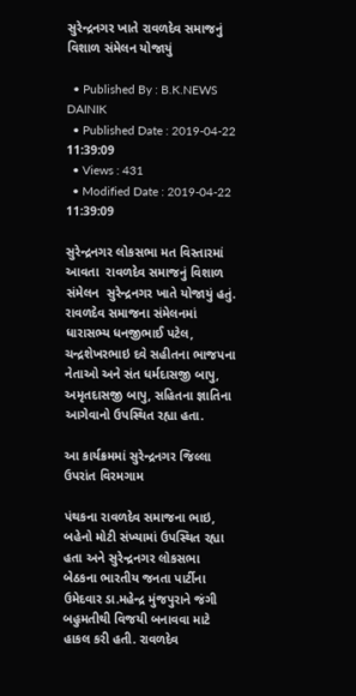સુરેન્દ્રનગર ખાતે રાવળદેવ સમાજનું વિશાળ સંમેલન યોજાયું

  • Published By : B.K.NEWS DAINIK
  • Published Date : 2019-04-22 11:39:09
  • Views : 431
  • Modified Date : 2019-04-22 11:39:09

સુરેન્દ્રનગર લોકસભા મત વિસ્તારમાં આવતા  રાવળદેવ સમાજનું વિશાળ સંમેલન  સુરેન્દ્રનગર ખાતે યોજાયું હતું.  રાવળદેવ સમાજના સંમેલનમાં ધારાસભ્ય ધનજીભાઈ પટેલ, ચન્દ્રશેખરભાઇ દવે સહીતના ભાજપના નેતાઓ અને સંત ધર્મદાસજી બાપુ, અમૃતદાસજી બાપુ, સહિતના જ્ઞાતિના આગેવાનો ઉપસ્થિત રહ્યા હતા.

આ કાર્યક્રમમાં સુરેન્દ્રનગર જિલ્લા ઉપરાંત વિરમગામ

પંથકના રાવળદેવ સમાજના ભાઇ, બહેનો મોટી સંખ્યામાં ઉપસ્થિત રહ્યા હતા અને સુરેન્દ્રનગર લોકસભા બેઠકના ભારતીય જનતા પાર્ટીના ઉમેદવાર ડા.મહેન્દ્ર મુંજપુરાને જંગી બહુમતીથી વિજયી બનાવવા માટે હાકલ કરી હતી. રાવળદેવ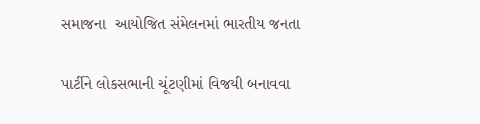સમાજના  આયોજિત સંમેલનમાં ભારતીય જનતા

પાર્ટીને લોકસભાની ચૂંટણીમાં વિજયી બનાવવા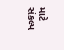માટે સંકલ્પ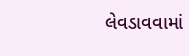લેવડાવવામાં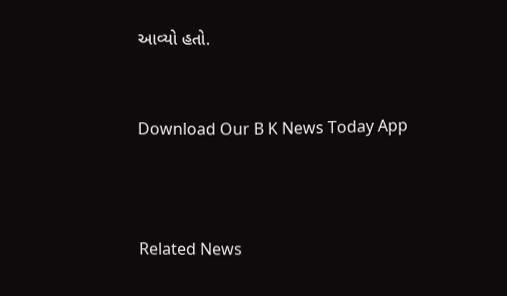આવ્યો હતો.


Download Our B K News Today App



Related News